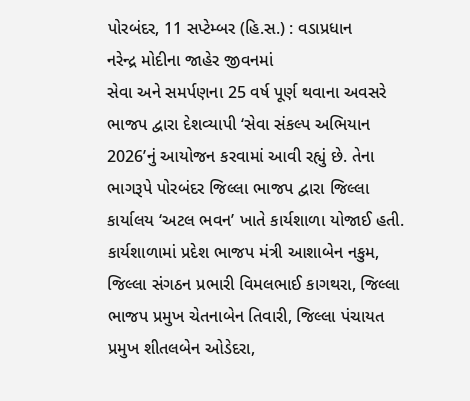પોરબંદર, 11 સપ્ટેમ્બર (હિ.સ.) : વડાપ્રધાન
નરેન્દ્ર મોદીના જાહેર જીવનમાં
સેવા અને સમર્પણના 25 વર્ષ પૂર્ણ થવાના અવસરે ભાજપ દ્વારા દેશવ્યાપી ‘સેવા સંકલ્પ અભિયાન 2026’નું આયોજન કરવામાં આવી રહ્યું છે. તેના ભાગરૂપે પોરબંદર જિલ્લા ભાજપ દ્વારા જિલ્લા કાર્યાલય ‘અટલ ભવન’ ખાતે કાર્યશાળા યોજાઈ હતી.
કાર્યશાળામાં પ્રદેશ ભાજપ મંત્રી આશાબેન નકુમ, જિલ્લા સંગઠન પ્રભારી વિમલભાઈ કાગથરા, જિલ્લા ભાજપ પ્રમુખ ચેતનાબેન તિવારી, જિલ્લા પંચાયત પ્રમુખ શીતલબેન ઓડેદરા,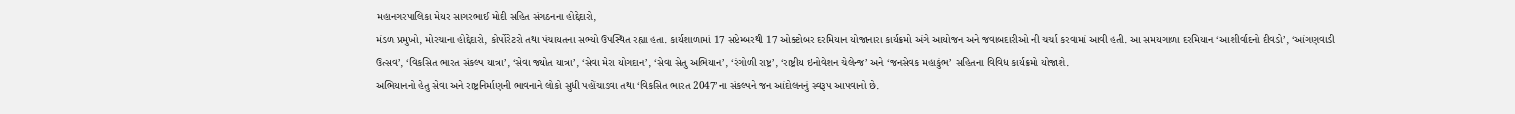મહાનગરપાલિકા મેયર સાગરભાઈ મોદી સહિત સંગઠનના હોદ્દેદારો,
મંડળ પ્રમુખો, મોરચાના હોદ્દેદારો, કોર્પોરેટરો તથા પંચાયતના સભ્યો ઉપસ્થિત રહ્યા હતા. કાર્યશાળામાં 17 સપ્ટેમ્બરથી 17 ઓક્ટોબર દરમિયાન યોજાનારા કાર્યક્રમો અંગે આયોજન અને જવાબદારીઓ ની ચર્ચા કરવામાં આવી હતી. આ સમયગાળા દરમિયાન ‘આશીર્વાદનો દીવડો’, ‘આંગણવાડી ઉત્સવ’, ‘વિકસિત ભારત સંકલ્પ યાત્રા’, ‘સેવા જ્યોત યાત્રા’, ‘સેવા મેરા યોગદાન’, ‘સેવા સેતુ અભિયાન’, ‘રંગોળી રાષ્ટ્ર’, ‘રાષ્ટ્રીય ઇનોવેશન ચેલેન્જ’ અને ‘જનસેવક મહાકુંભ’ સહિતના વિવિધ કાર્યક્રમો યોજાશે.
અભિયાનનો હેતુ સેવા અને રાષ્ટ્રનિર્માણની ભાવનાને લોકો સુધી પહોંચાડવા તથા ‘વિકસિત ભારત 2047’ના સંકલ્પને જન આંદોલનનું સ્વરૂપ આપવાનો છે.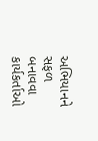અભિયાનને સફળ બનાવવા કાર્યકર્તાઓ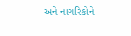અને નાગરિકોને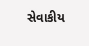સેવાકીય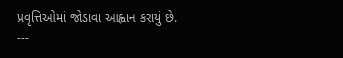પ્રવૃત્તિઓમાં જોડાવા આહ્વાન કરાયું છે.
---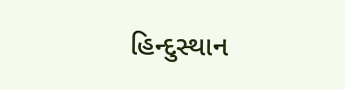હિન્દુસ્થાન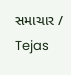સમાચાર / Tejas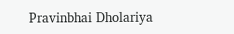Pravinbhai Dholariya